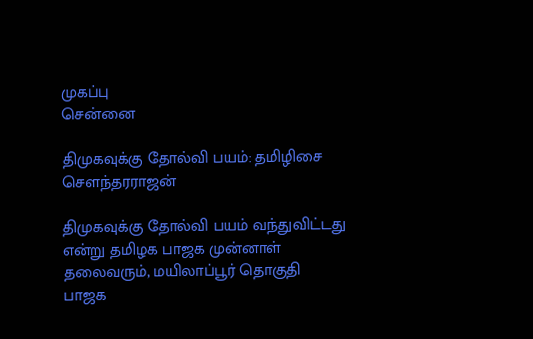முகப்பு
சென்னை

திமுகவுக்கு தோல்வி பயம்: தமிழிசை சௌந்தரராஜன்

திமுகவுக்கு தோல்வி பயம் வந்துவிட்டது என்று தமிழக பாஜக முன்னாள் தலைவரும், மயிலாப்பூர் தொகுதி பாஜக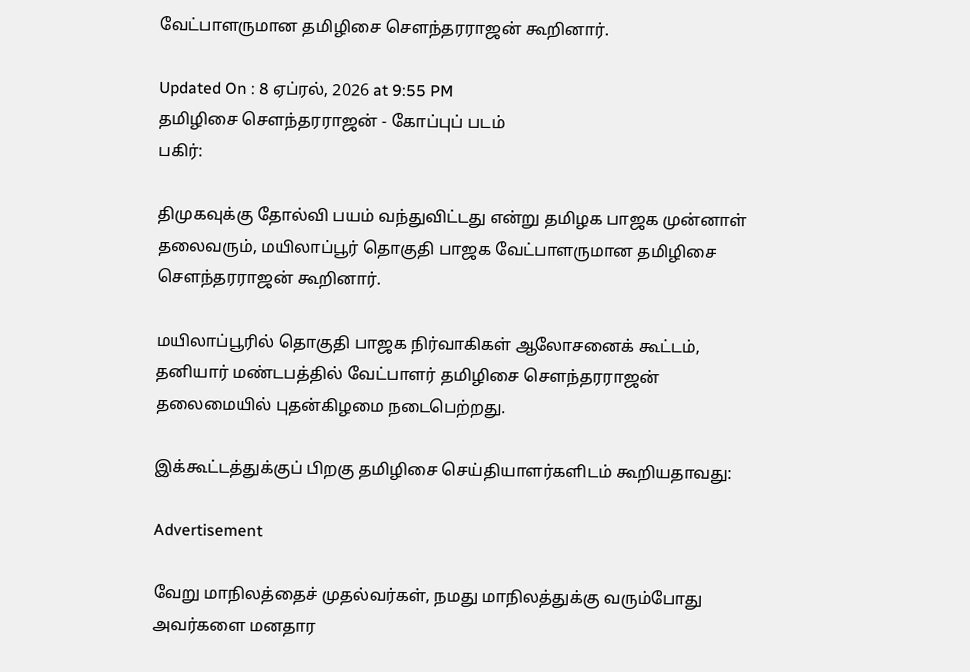வேட்பாளருமான தமிழிசை சௌந்தரராஜன் கூறினார்.

Updated On : 8 ஏப்ரல், 2026 at 9:55 PM
தமிழிசை சௌந்தரராஜன் - கோப்புப் படம்
பகிர்:

திமுகவுக்கு தோல்வி பயம் வந்துவிட்டது என்று தமிழக பாஜக முன்னாள் தலைவரும், மயிலாப்பூர் தொகுதி பாஜக வேட்பாளருமான தமிழிசை சௌந்தரராஜன் கூறினார்.

மயிலாப்பூரில் தொகுதி பாஜக நிர்வாகிகள் ஆலோசனைக் கூட்டம், தனியார் மண்டபத்தில் வேட்பாளர் தமிழிசை சௌந்தரராஜன் தலைமையில் புதன்கிழமை நடைபெற்றது.

இக்கூட்டத்துக்குப் பிறகு தமிழிசை செய்தியாளர்களிடம் கூறியதாவது:

Advertisement

வேறு மாநிலத்தைச் முதல்வர்கள், நமது மாநிலத்துக்கு வரும்போது அவர்களை மனதார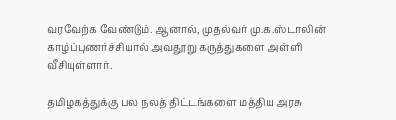வரவேற்க வேண்டும். ஆனால், முதல்வர் மு.க.ஸ்டாலின் காழ்ப்புணர்ச்சியால் அவதூறு கருத்துகளை அள்ளி வீசியுள்ளார்.

தமிழகத்துக்கு பல நலத் திட்டங்களை மத்திய அரசு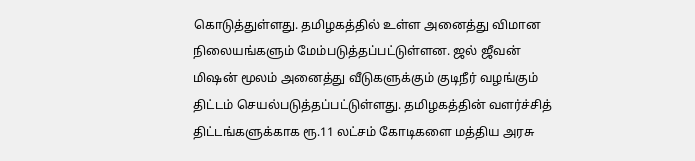கொடுத்துள்ளது. தமிழகத்தில் உள்ள அனைத்து விமான நிலையங்களும் மேம்படுத்தப்பட்டுள்ளன. ஜல் ஜீவன் மிஷன் மூலம் அனைத்து வீடுகளுக்கும் குடிநீர் வழங்கும் திட்டம் செயல்படுத்தப்பட்டுள்ளது. தமிழகத்தின் வளர்ச்சித் திட்டங்களுக்காக ரூ.11 லட்சம் கோடிகளை மத்திய அரசு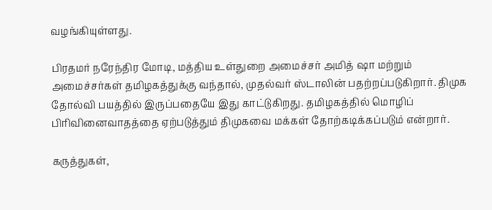வழங்கியுள்ளது.

பிரதமர் நரேந்திர மோடி, மத்திய உள்துறை அமைச்சர் அமித் ஷா மற்றும் அமைச்சர்கள் தமிழகத்துக்கு வந்தால், முதல்வர் ஸ்டாலின் பதற்றப்படுகிறார். திமுக தோல்வி பயத்தில் இருப்பதையே இது காட்டுகிறது. தமிழகத்தில் மொழிப் பிரிவினைவாதத்தை ஏற்படுத்தும் திமுகவை மக்கள் தோற்கடிக்கப்படும் என்றார்.

கருத்துகள்,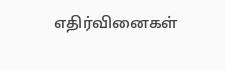எதிர்வினைகள்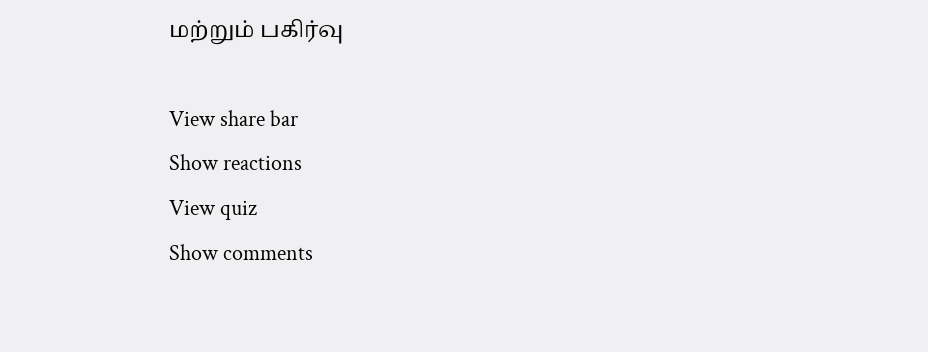மற்றும் பகிர்வு

View share bar
Show reactions
View quiz
Show comments